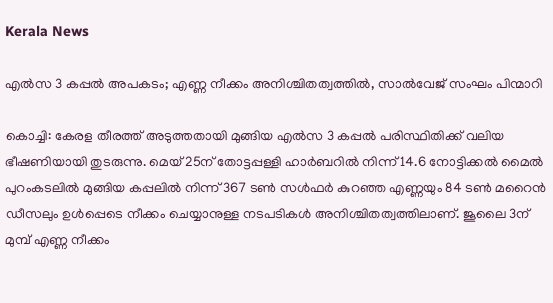Kerala News

എല്‍സ 3 കപ്പല്‍ അപകടം; എണ്ണ നീക്കം അനിശ്ചിതത്വത്തില്‍, സാല്‍വേജ് സംഘം പിന്മാറി

കൊച്ചി: കേരള തീരത്ത് അടുത്തതായി മുങ്ങിയ എല്‍സ 3 കപ്പല്‍ പരിസ്ഥിതിക്ക് വലിയ ഭീഷണിയായി തുടരുന്നു. മെയ് 25ന് തോട്ടപ്പള്ളി ഹാര്‍ബറില്‍ നിന്ന് 14.6 നോട്ടിക്കല്‍ മൈല്‍ പുറംകടലില്‍ മുങ്ങിയ കപ്പലില്‍ നിന്ന് 367 ടണ്‍ സള്‍ഫര്‍ കുറഞ്ഞ എണ്ണയും 84 ടണ്‍ മറൈന്‍ ഡീസലും ഉള്‍പ്പെടെ നീക്കം ചെയ്യാനുള്ള നടപടികള്‍ അനിശ്ചിതത്വത്തിലാണ്. ജൂലൈ 3ന് മുമ്പ് എണ്ണ നീക്കം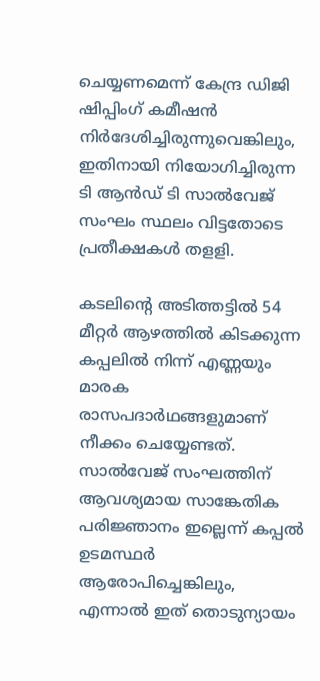ചെയ്യണമെന്ന് കേന്ദ്ര ഡിജി ഷിപ്പിംഗ് കമീഷന്‍ നിര്‍ദേശിച്ചിരുന്നുവെങ്കിലും, ഇതിനായി നിയോഗിച്ചിരുന്ന ടി ആന്‍ഡ് ടി സാല്‍വേജ് സംഘം സ്ഥലം വിട്ടതോടെ പ്രതീക്ഷകള്‍ തളളി.

കടലിന്റെ അടിത്തട്ടില്‍ 54 മീറ്റര്‍ ആഴത്തില്‍ കിടക്കുന്ന കപ്പലില്‍ നിന്ന് എണ്ണയും മാരക രാസപദാര്‍ഥങ്ങളുമാണ് നീക്കം ചെയ്യേണ്ടത്. സാല്‍വേജ് സംഘത്തിന് ആവശ്യമായ സാങ്കേതിക പരിജ്ഞാനം ഇല്ലെന്ന് കപ്പല്‍ ഉടമസ്ഥര്‍ ആരോപിച്ചെങ്കിലും, എന്നാല്‍ ഇത് തൊടുന്യായം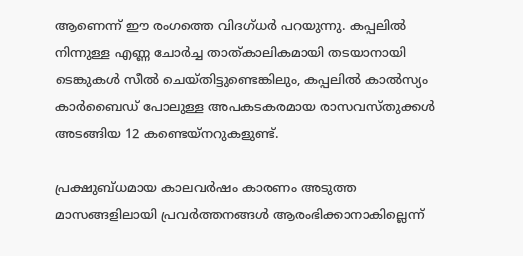ആണെന്ന് ഈ രംഗത്തെ വിദഗ്ധര്‍ പറയുന്നു. കപ്പലില്‍ നിന്നുള്ള എണ്ണ ചോര്‍ച്ച താത്കാലികമായി തടയാനായി ടെങ്കുകള്‍ സീല്‍ ചെയ്തിട്ടുണ്ടെങ്കിലും, കപ്പലില്‍ കാല്‍സ്യം കാര്‍ബൈഡ് പോലുള്ള അപകടകരമായ രാസവസ്തുക്കള്‍ അടങ്ങിയ 12 കണ്ടെയ്‌നറുകളുണ്ട്.

പ്രക്ഷുബ്ധമായ കാലവര്‍ഷം കാരണം അടുത്ത മാസങ്ങളിലായി പ്രവര്‍ത്തനങ്ങള്‍ ആരംഭിക്കാനാകില്ലെന്ന്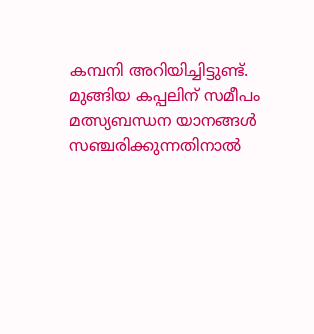കമ്പനി അറിയിച്ചിട്ടുണ്ട്. മുങ്ങിയ കപ്പലിന് സമീപം മത്സ്യബന്ധന യാനങ്ങള്‍ സഞ്ചരിക്കുന്നതിനാല്‍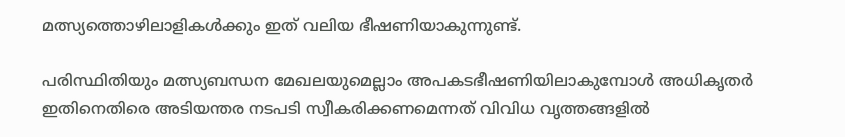മത്സ്യത്തൊഴിലാളികള്‍ക്കും ഇത് വലിയ ഭീഷണിയാകുന്നുണ്ട്.

പരിസ്ഥിതിയും മത്സ്യബന്ധന മേഖലയുമെല്ലാം അപകടഭീഷണിയിലാകുമ്പോള്‍ അധികൃതര്‍ ഇതിനെതിരെ അടിയന്തര നടപടി സ്വീകരിക്കണമെന്നത് വിവിധ വൃത്തങ്ങളില്‍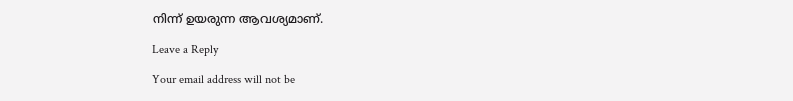നിന്ന് ഉയരുന്ന ആവശ്യമാണ്.

Leave a Reply

Your email address will not be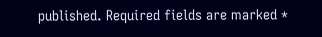published. Required fields are marked *